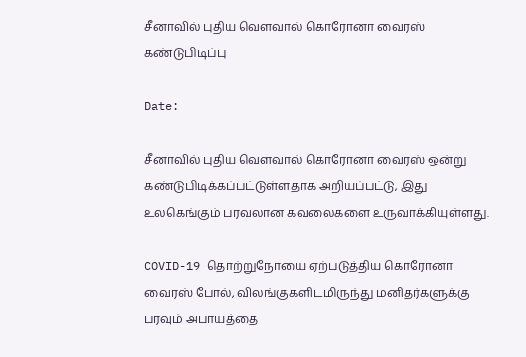சீனாவில் புதிய வௌவால் கொரோனா வைரஸ் கண்டுபிடிப்பு

Date:

சீனாவில் புதிய வௌவால் கொரோனா வைரஸ் ஒன்று கண்டுபிடிக்கப்பட்டுள்ளதாக அறியப்பட்டு, இது உலகெங்கும் பரவலான கவலைகளை உருவாக்கியுள்ளது.

COVID-19 தொற்றுநோயை ஏற்படுத்திய கொரோனா வைரஸ் போல், விலங்குகளிடமிருந்து மனிதர்களுக்கு பரவும் அபாயத்தை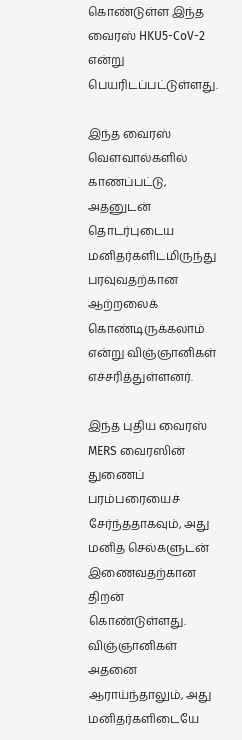கொண்டுள்ள இந்த வைரஸ் HKU5-CoV-2 என்று பெயரிடப்பட்டுள்ளது.

இந்த வைரஸ் வௌவால்களில் காணப்பட்டு, அதனுடன் தொடர்புடைய மனிதர்களிடமிருந்து பரவுவதற்கான ஆற்றலைக் கொண்டிருக்கலாம் என்று விஞ்ஞானிகள் எச்சரித்துள்ளனர்.

இந்த புதிய வைரஸ் MERS வைரஸின் துணைப் பரம்பரையைச் சேர்ந்ததாகவும், அது மனித செல்களுடன் இணைவதற்கான திறன் கொண்டுள்ளது. விஞ்ஞானிகள் அதனை ஆராய்ந்தாலும், அது மனிதர்களிடையே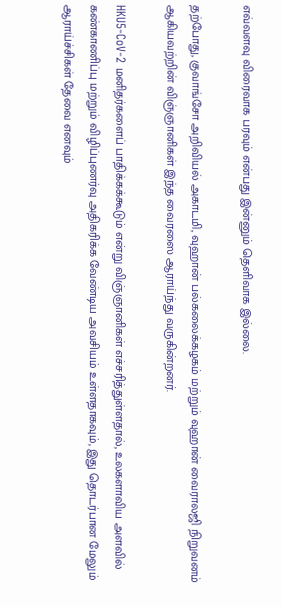எவ்வளவு விரைவாக பரவும் என்பது இன்னும் தெளிவாக இல்லை.

தற்போது, குவாங்சோ அறிவியல் அகாடமி, வுஹான் பல்கலைக்கழகம் மற்றும் வுஹான் வைராலஜி நிறுவனம் ஆகியவற்றின் விஞ்ஞானிகள் இந்த வைரஸை ஆராய்ந்து வருகின்றனர்.

HKU5-CoV-2 மனிதர்களைப் பாதிக்கக்கூடும் என்று விஞ்ஞானிகள் எச்சரித்துள்ளதால், உலகளாவிய அளவில் கண்காணிப்பு மற்றும் விழிப்புணர்வு அதிகரிக்க வேண்டிய அவசியம் உள்ளதாகவும், இது தொடர்பான மேலும் ஆராய்ச்சிகள் தேவை எனவும்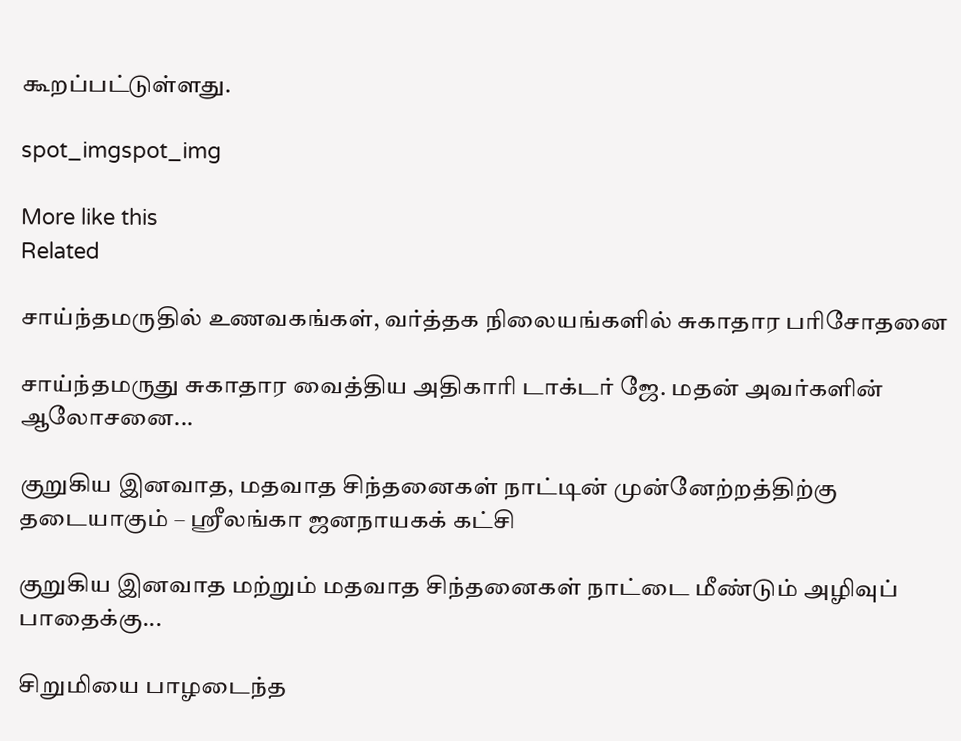கூறப்பட்டுள்ளது.

spot_imgspot_img

More like this
Related

சாய்ந்தமருதில் உணவகங்கள், வர்த்தக நிலையங்களில் சுகாதார பரிசோதனை

சாய்ந்தமருது சுகாதார வைத்திய அதிகாரி டாக்டர் ஜே. மதன் அவர்களின் ஆலோசனை...

குறுகிய இனவாத, மதவாத சிந்தனைகள் நாட்டின் முன்னேற்றத்திற்கு தடையாகும் – ஸ்ரீலங்கா ஜனநாயகக் கட்சி

குறுகிய இனவாத மற்றும் மதவாத சிந்தனைகள் நாட்டை மீண்டும் அழிவுப் பாதைக்கு...

சிறுமியை பாழடைந்த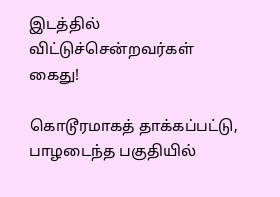இடத்தில் விட்டுச்சென்றவர்கள் கைது!

கொடூரமாகத் தாக்கப்பட்டு, பாழடைந்த பகுதியில்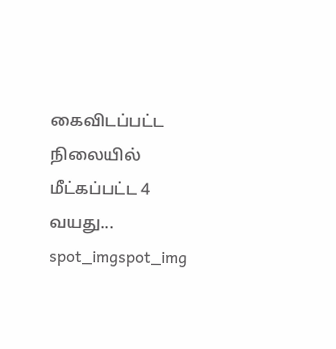கைவிடப்பட்ட நிலையில் மீட்கப்பட்ட 4 வயது...
spot_imgspot_img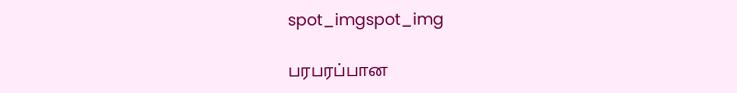spot_imgspot_img

பரபரப்பான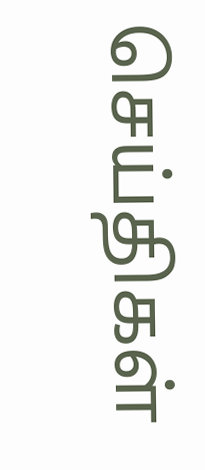செய்திகள்